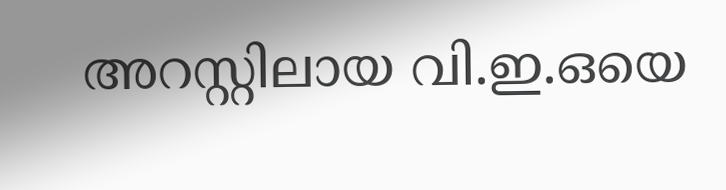അറസ്റ്റിലായ വി.ഇ.ഒയെ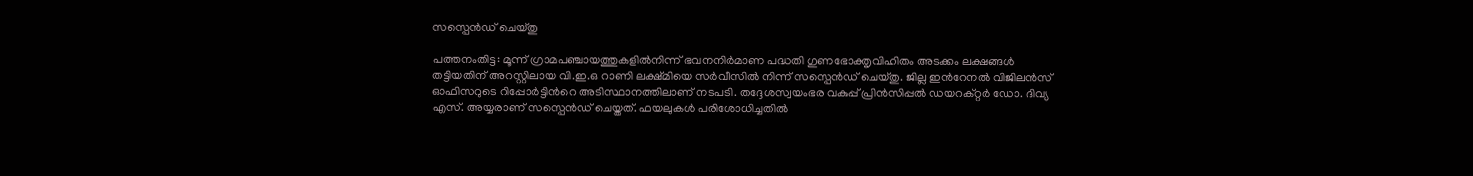സസ്പെൻഡ് ചെയ്തു

പത്തനംതിട്ട: മൂന്ന് ഗ്രാമപഞ്ചായത്തുകളിൽനിന്ന് ഭവനനിർമാണ പദ്ധതി ഗുണഭോക്തൃവിഹിതം അടക്കം ലക്ഷങ്ങൾ തട്ടിയതിന് അറസ്റ്റിലായ വി.ഇ.ഒ റാണി ലക്ഷ്മിയെ സർവീസിൽ നിന്ന് സസ്പെൻഡ് ചെയ്തു. ജില്ല ഇന്‍റേനൽ വിജിലൻസ് ഓഫിസറുടെ റിപ്പോർട്ടിന്‍റെ അടിസ്ഥാനത്തിലാണ് നടപടി. തദ്ദേശസ്വയംഭര വകുപ്പ് പ്രിൻസിപ്പൽ ഡയറക്റ്റർ ഡോ. ദിവ്യ എസ്. അയ്യരാണ് സസ്പെൻഡ് ചെയ്തത്. ഫയലുകൾ പരിശോധിച്ചതിൽ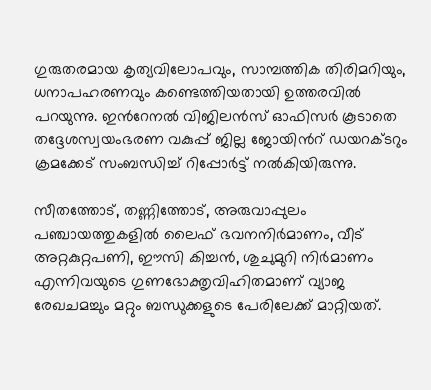ഗുരുതരമായ കൃത്യവിലോപവും, സാമ്പത്തിക തിരിമറിയും, ധനാപഹരണവും കണ്ടെത്തിയതായി ഉത്തരവിൽ പറയുന്നു. ഇന്‍റേനൽ വിജിലൻസ് ഓഫിസർ കൂടാതെ തദ്ദേശസ്വയംഭരണ വകുപ്പ് ജില്ല ജോയിന്‍റ് ഡയറക്ടറും ക്രമക്കേട് സംബന്ധിച്ച് റിപ്പോർട്ട് നൽകിയിരുന്നു.

സീതത്തോട്, തണ്ണിത്തോട്, അരുവാപ്പുലം പഞ്ചായത്തുകളിൽ ലൈഫ് ഭവനനിർമാണം, വീട് അറ്റകുറ്റപണി, ഈസി കിച്ചൻ, ശുചുമുറി നിർമാണം എന്നിവയുടെ ഗുണഭോക്തൃവിഹിതമാണ് വ്യാജ രേഖചമച്ചും മറ്റും ബന്ധുക്കളുടെ പേരിലേക്ക് മാറ്റിയത്.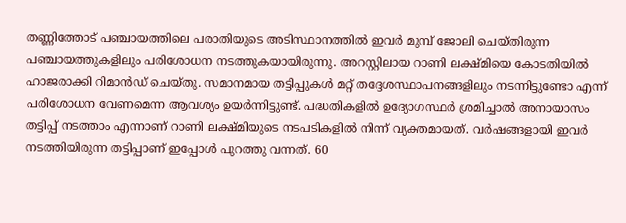തണ്ണിത്തോട് പഞ്ചായത്തിലെ പരാതിയുടെ അടിസ്ഥാനത്തിൽ ഇവർ മുമ്പ് ജോലി ചെയ്തിരുന്ന പഞ്ചായത്തുകളിലും പരിശോധന നടത്തുകയായിരുന്നു. അറസ്റ്റിലായ റാണി ലക്ഷ്മിയെ കോടതിയിൽ ഹാജരാക്കി റിമാൻഡ് ചെയ്തു. സമാനമായ തട്ടിപ്പുകൾ മറ്റ് തദ്ദേശസ്ഥാപനങ്ങളിലും നടന്നിട്ടുണ്ടോ എന്ന് പരിശോധന വേണമെന്ന ആവശ്യം ഉയർന്നിട്ടുണ്ട്. പദ്ധതികളിൽ ഉദ്യോഗസ്ഥർ ശ്രമിച്ചാൽ അനായാസം തട്ടിപ്പ് നടത്താം എന്നാണ് റാണി ലക്ഷ്മിയുടെ നടപടികളിൽ നിന്ന് വ്യക്തമായത്. വർഷങ്ങളായി ഇവർ നടത്തിയിരുന്ന തട്ടിപ്പാണ് ഇപ്പോൾ പുറത്തു വന്നത്. 60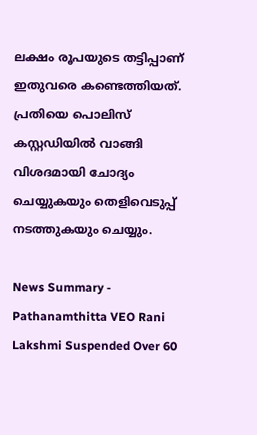ലക്ഷം രൂപയുടെ തട്ടിപ്പാണ് ഇതുവരെ കണ്ടെത്തിയത്. പ്രതിയെ പൊലിസ് കസ്റ്റഡിയിൽ വാങ്ങി വിശദമായി ചോദ്യം ചെയ്യുകയും തെളിവെടുപ്പ് നടത്തുകയും ചെയ്യും.

News Summary - Pathanamthitta VEO Rani Lakshmi Suspended Over 60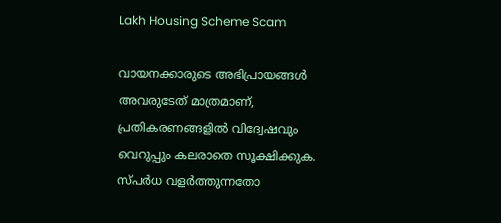Lakh Housing Scheme Scam

വായനക്കാരുടെ അഭിപ്രായങ്ങള്‍ അവരുടേത് മാത്രമാണ്, പ്രതികരണങ്ങളിൽ വിദ്വേഷവും വെറുപ്പും കലരാതെ സൂക്ഷിക്കുക. സ്പർധ വളർത്തുന്നതോ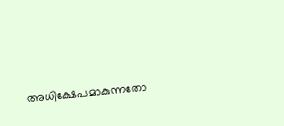അധിക്ഷേപമാകുന്നതോ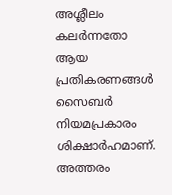അശ്ലീലം കലർന്നതോ ആയ പ്രതികരണങ്ങൾ സൈബർ നിയമപ്രകാരം ശിക്ഷാർഹമാണ്. അത്തരം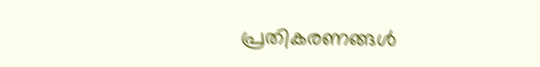പ്രതികരണങ്ങൾ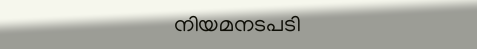നിയമനടപടി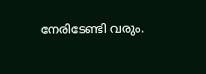നേരിടേണ്ടി വരും.